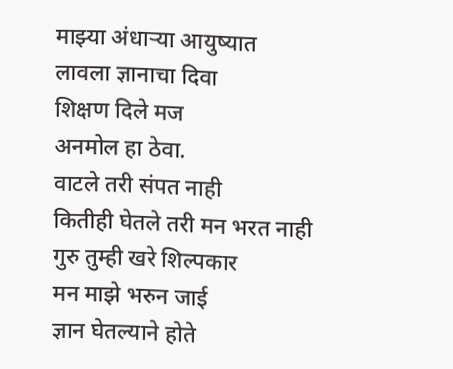माझ्या अंधाऱ्या आयुष्यात
लावला ज्ञानाचा दिवा
शिक्षण दिले मज
अनमोल हा ठेवा.
वाटले तरी संपत नाही
कितीही घेतले तरी मन भरत नाही
गुरु तुम्ही खरे शिल्पकार
मन माझे भरुन जाई
ज्ञान घेतल्याने होते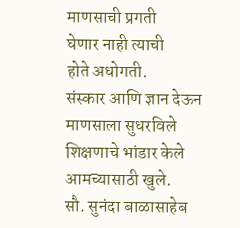माणसाची प्रगती
घेणार नाही त्याची
होते अधोगती.
संस्कार आणि ज्ञान देऊन
माणसाला सुधरविले
शिक्षणाचे भांडार केले
आमच्यासाठी खुले.
सौ. सुनंदा बाळासाहेब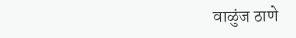वाळुंज ठाणे